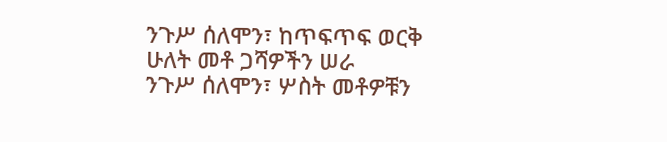ንጉሥ ሰለሞን፣ ከጥፍጥፍ ወርቅ ሁለት መቶ ጋሻዎችን ሠራ
ንጉሥ ሰለሞን፣ ሦስት መቶዎቹን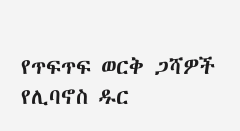የጥፍጥፍ ወርቅ ጋሻዎች የሊባኖስ ዱር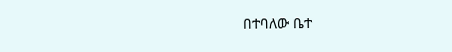በተባለው ቤተ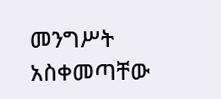መንግሥት አስቀመጣቸው